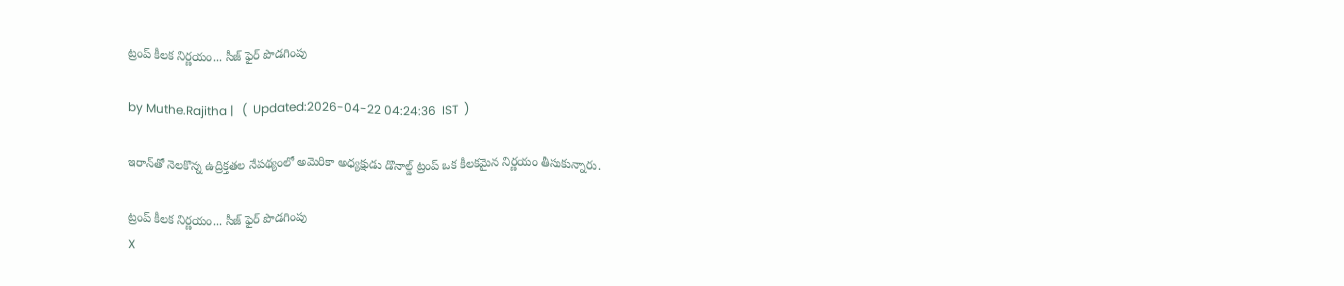ట్రంప్ కీలక నిర్ణయం... సీజ్ ఫైర్ పొడగింపు

by Muthe.Rajitha |   (  Updated:2026-04-22 04:24:36  IST  )

ఇరాన్‌తో నెలకొన్న ఉద్రిక్తతల నేపథ్యంలో అమెరికా అధ్యక్షుడు డొనాల్డ్ ట్రంప్ ఒక కీలకమైన నిర్ణయం తీసుకున్నారు.

ట్రంప్ కీలక నిర్ణయం... సీజ్ ఫైర్ పొడగింపు
X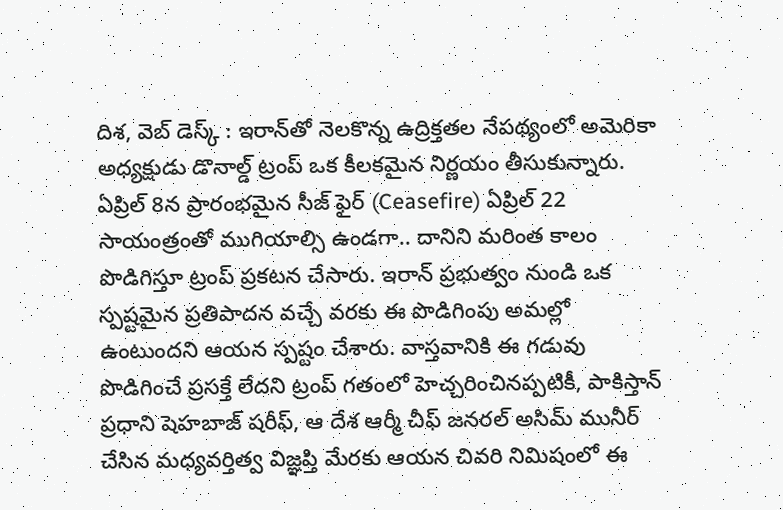దిశ, వెబ్ డెస్క్ : ఇరాన్‌తో నెలకొన్న ఉద్రిక్తతల నేపథ్యంలో అమెరికా అధ్యక్షుడు డొనాల్డ్ ట్రంప్ ఒక కీలకమైన నిర్ణయం తీసుకున్నారు. ఏప్రిల్ 8న ప్రారంభమైన సీజ్ ఫైర్ (Ceasefire) ఏప్రిల్ 22 సాయంత్రంతో ముగియాల్సి ఉండగా.. దానిని మరింత కాలం పొడిగిస్తూ ట్రంప్ ప్రకటన చేసారు. ఇరాన్ ప్రభుత్వం నుండి ఒక స్పష్టమైన ప్రతిపాదన వచ్చే వరకు ఈ పొడిగింపు అమల్లో ఉంటుందని ఆయన స్పష్టం చేశారు. వాస్తవానికి ఈ గడువు పొడిగించే ప్రసక్తే లేదని ట్రంప్ గతంలో హెచ్చరించినప్పటికీ, పాకిస్తాన్ ప్రధాని షెహబాజ్ షరీఫ్, ఆ దేశ ఆర్మీ చీఫ్ జనరల్ అసిమ్ మునీర్ చేసిన మధ్యవర్తిత్వ విజ్ఞప్తి మేరకు ఆయన చివరి నిమిషంలో ఈ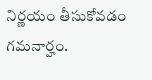నిర్ణయం తీసుకోవడం గమనార్హం.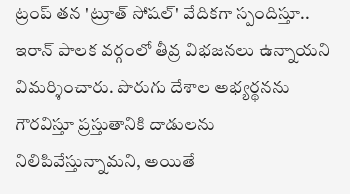ట్రంప్ తన 'ట్రూత్ సోషల్' వేదికగా స్పందిస్తూ.. ఇరాన్ పాలక వర్గంలో తీవ్ర విభజనలు ఉన్నాయని విమర్శించారు. పొరుగు దేశాల అభ్యర్థనను గౌరవిస్తూ ప్రస్తుతానికి దాడులను నిలిపివేస్తున్నామని, అయితే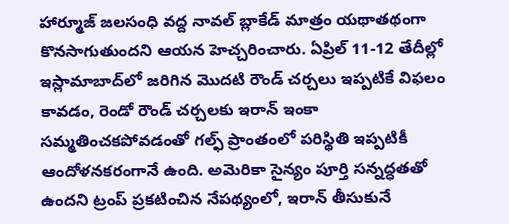హార్మూజ్ జలసంధి వద్ద నావల్ బ్లాకేడ్ మాత్రం యథాతథంగా కొనసాగుతుందని ఆయన హెచ్చరించారు. ఏప్రిల్ 11-12 తేదీల్లో ఇస్లామాబాద్‌లో జరిగిన మొదటి రౌండ్ చర్చలు ఇప్పటికే విఫలం కావడం, రెండో రౌండ్ చర్చలకు ఇరాన్ ఇంకా సమ్మతించకపోవడంతో గల్ఫ్ ప్రాంతంలో పరిస్థితి ఇప్పటికీ ఆందోళనకరంగానే ఉంది. అమెరికా సైన్యం పూర్తి సన్నద్ధతతో ఉందని ట్రంప్ ప్రకటించిన నేపథ్యంలో, ఇరాన్ తీసుకునే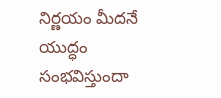నిర్ణయం మీదనే యుద్ధం సంభవిస్తుందా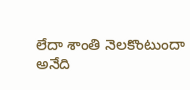లేదా శాంతి నెలకొంటుందా అనేది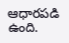ఆధారపడి ఉంది.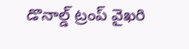డొనాల్డ్ ట్రంప్ వైఖరి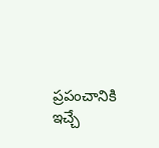ప్రపంచానికి ఇచ్చే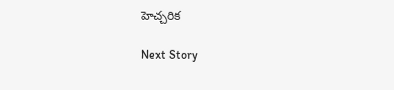హెచ్చరిక

Next Story